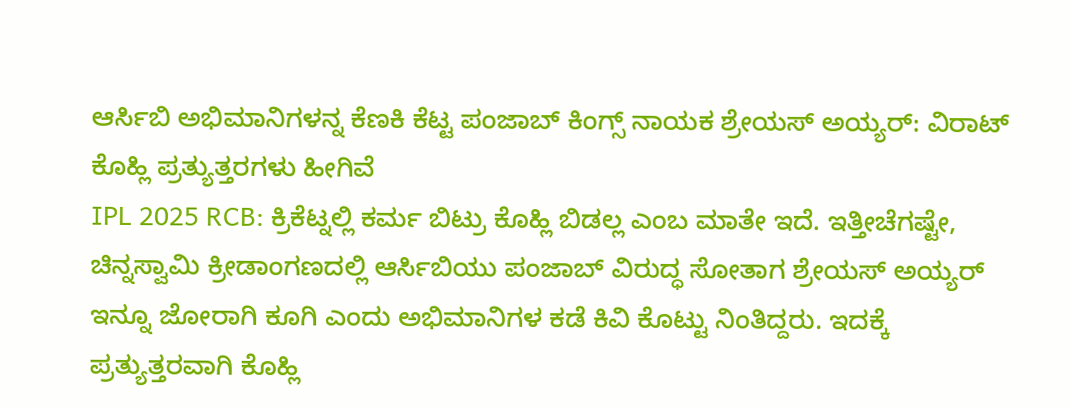ಆರ್ಸಿಬಿ ಅಭಿಮಾನಿಗಳನ್ನ ಕೆಣಕಿ ಕೆಟ್ಟ ಪಂಜಾಬ್ ಕಿಂಗ್ಸ್ ನಾಯಕ ಶ್ರೇಯಸ್ ಅಯ್ಯರ್: ವಿರಾಟ್ ಕೊಹ್ಲಿ ಪ್ರತ್ಯುತ್ತರಗಳು ಹೀಗಿವೆ
IPL 2025 RCB: ಕ್ರಿಕೆಟ್ನಲ್ಲಿ ಕರ್ಮ ಬಿಟ್ರು ಕೊಹ್ಲಿ ಬಿಡಲ್ಲ ಎಂಬ ಮಾತೇ ಇದೆ. ಇತ್ತೀಚೆಗಷ್ಟೇ, ಚಿನ್ನಸ್ವಾಮಿ ಕ್ರೀಡಾಂಗಣದಲ್ಲಿ ಆರ್ಸಿಬಿಯು ಪಂಜಾಬ್ ವಿರುದ್ಧ ಸೋತಾಗ ಶ್ರೇಯಸ್ ಅಯ್ಯರ್ ಇನ್ನೂ ಜೋರಾಗಿ ಕೂಗಿ ಎಂದು ಅಭಿಮಾನಿಗಳ ಕಡೆ ಕಿವಿ ಕೊಟ್ಟು ನಿಂತಿದ್ದರು. ಇದಕ್ಕೆ ಪ್ರತ್ಯುತ್ತರವಾಗಿ ಕೊಹ್ಲಿ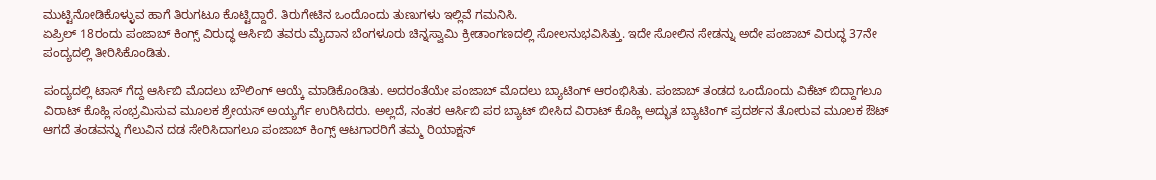ಮುಟ್ಟಿನೋಡಿಕೊಳ್ಳುವ ಹಾಗೆ ತಿರುಗಟೂ ಕೊಟ್ಟಿದ್ದಾರೆ. ತಿರುಗೇಟಿನ ಒಂದೊಂದು ತುಣುಗಳು ಇಲ್ಲಿವೆ ಗಮನಿಸಿ.
ಏಪ್ರಿಲ್ 18ರಂದು ಪಂಜಾಬ್ ಕಿಂಗ್ಸ್ ವಿರುದ್ಧ ಆರ್ಸಿಬಿ ತವರು ಮೈದಾನ ಬೆಂಗಳೂರು ಚಿನ್ನಸ್ವಾಮಿ ಕ್ರೀಡಾಂಗಣದಲ್ಲಿ ಸೋಲನುಭವಿಸಿತ್ತು. ಇದೇ ಸೋಲಿನ ಸೇಡನ್ನು ಅದೇ ಪಂಜಾಬ್ ವಿರುದ್ಧ 37ನೇ ಪಂದ್ಯದಲ್ಲಿ ತೀರಿಸಿಕೊಂಡಿತು.

ಪಂದ್ಯದಲ್ಲಿ ಟಾಸ್ ಗೆದ್ದ ಆರ್ಸಿಬಿ ಮೊದಲು ಬೌಲಿಂಗ್ ಆಯ್ಕೆ ಮಾಡಿಕೊಂಡಿತು. ಅದರಂತೆಯೇ ಪಂಜಾಬ್ ಮೊದಲು ಬ್ಯಾಟಿಂಗ್ ಆರಂಭಿಸಿತು. ಪಂಜಾಬ್ ತಂಡದ ಒಂದೊಂದು ವಿಕೆಟ್ ಬಿದ್ದಾಗಲೂ ವಿರಾಟ್ ಕೊಹ್ಲಿ ಸಂಭ್ರಮಿಸುವ ಮೂಲಕ ಶ್ರೇಯಸ್ ಅಯ್ಯರ್ಗೆ ಉರಿಸಿದರು. ಅಲ್ಲದೆ, ನಂತರ ಆರ್ಸಿಬಿ ಪರ ಬ್ಯಾಟ್ ಬೀಸಿದ ವಿರಾಟ್ ಕೊಹ್ಲಿ ಅದ್ಭುತ ಬ್ಯಾಟಿಂಗ್ ಪ್ರದರ್ಶನ ತೋರುವ ಮೂಲಕ ಔಟ್ ಆಗದೆ ತಂಡವನ್ನು ಗೆಲುವಿನ ದಡ ಸೇರಿಸಿದಾಗಲೂ ಪಂಜಾಬ್ ಕಿಂಗ್ಸ್ ಆಟಗಾರರಿಗೆ ತಮ್ಮ ರಿಯಾಕ್ಷನ್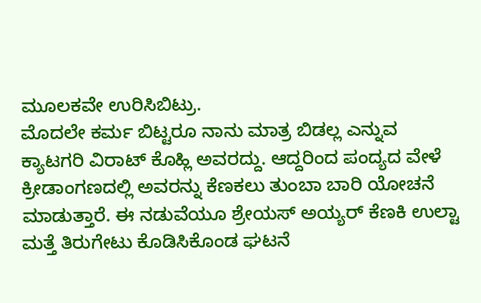ಮೂಲಕವೇ ಉರಿಸಿಬಿಟ್ರು.
ಮೊದಲೇ ಕರ್ಮ ಬಿಟ್ಟರೂ ನಾನು ಮಾತ್ರ ಬಿಡಲ್ಲ ಎನ್ನುವ ಕ್ಯಾಟಗರಿ ವಿರಾಟ್ ಕೊಹ್ಲಿ ಅವರದ್ದು. ಆದ್ದರಿಂದ ಪಂದ್ಯದ ವೇಳೆ ಕ್ರೀಡಾಂಗಣದಲ್ಲಿ ಅವರನ್ನು ಕೆಣಕಲು ತುಂಬಾ ಬಾರಿ ಯೋಚನೆ ಮಾಡುತ್ತಾರೆ. ಈ ನಡುವೆಯೂ ಶ್ರೇಯಸ್ ಅಯ್ಯರ್ ಕೆಣಕಿ ಉಲ್ಟಾ ಮತ್ತೆ ತಿರುಗೇಟು ಕೊಡಿಸಿಕೊಂಡ ಘಟನೆ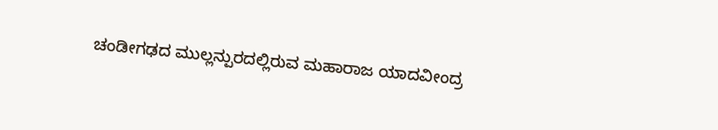ಚಂಡೀಗಢದ ಮುಲ್ಲನ್ಪುರದಲ್ಲಿರುವ ಮಹಾರಾಜ ಯಾದವೀಂದ್ರ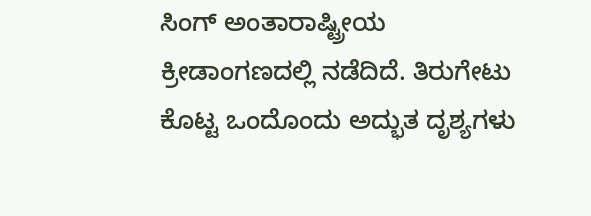ಸಿಂಗ್ ಅಂತಾರಾಷ್ಟ್ರೀಯ ಕ್ರೀಡಾಂಗಣದಲ್ಲಿ ನಡೆದಿದೆ. ತಿರುಗೇಟು ಕೊಟ್ಟ ಒಂದೊಂದು ಅದ್ಭುತ ದೃಶ್ಯಗಳು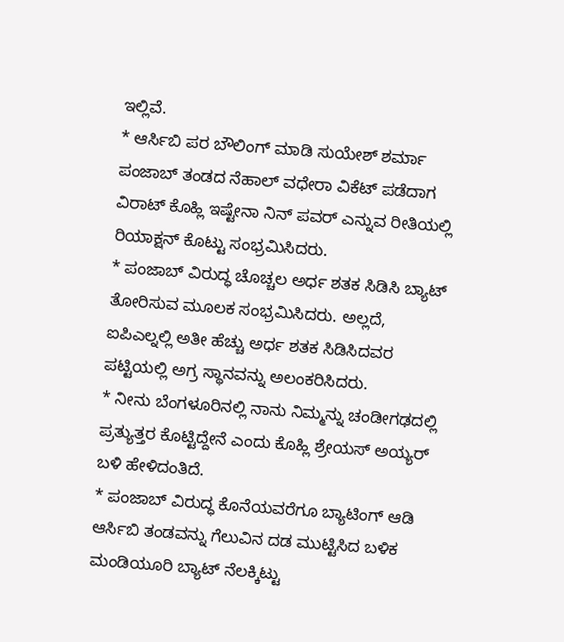ಇಲ್ಲಿವೆ.
* ಆರ್ಸಿಬಿ ಪರ ಬೌಲಿಂಗ್ ಮಾಡಿ ಸುಯೇಶ್ ಶರ್ಮಾ ಪಂಜಾಬ್ ತಂಡದ ನೆಹಾಲ್ ವಧೇರಾ ವಿಕೆಟ್ ಪಡೆದಾಗ ವಿರಾಟ್ ಕೊಹ್ಲಿ ಇಷ್ಟೇನಾ ನಿನ್ ಪವರ್ ಎನ್ನುವ ರೀತಿಯಲ್ಲಿ ರಿಯಾಕ್ಷನ್ ಕೊಟ್ಟು ಸಂಭ್ರಮಿಸಿದರು.
* ಪಂಜಾಬ್ ವಿರುದ್ಧ ಚೊಚ್ಚಲ ಅರ್ಧ ಶತಕ ಸಿಡಿಸಿ ಬ್ಯಾಟ್ ತೋರಿಸುವ ಮೂಲಕ ಸಂಭ್ರಮಿಸಿದರು. ಅಲ್ಲದೆ, ಐಪಿಎಲ್ನಲ್ಲಿ ಅತೀ ಹೆಚ್ಚು ಅರ್ಧ ಶತಕ ಸಿಡಿಸಿದವರ ಪಟ್ಟಿಯಲ್ಲಿ ಅಗ್ರ ಸ್ಥಾನವನ್ನು ಅಲಂಕರಿಸಿದರು.
* ನೀನು ಬೆಂಗಳೂರಿನಲ್ಲಿ ನಾನು ನಿಮ್ಮನ್ನು ಚಂಡೀಗಢದಲ್ಲಿ ಪ್ರತ್ಯುತ್ತರ ಕೊಟ್ಟಿದ್ದೇನೆ ಎಂದು ಕೊಹ್ಲಿ ಶ್ರೇಯಸ್ ಅಯ್ಯರ್ ಬಳಿ ಹೇಳಿದಂತಿದೆ.
* ಪಂಜಾಬ್ ವಿರುದ್ಧ ಕೊನೆಯವರೆಗೂ ಬ್ಯಾಟಿಂಗ್ ಆಡಿ ಆರ್ಸಿಬಿ ತಂಡವನ್ನು ಗೆಲುವಿನ ದಡ ಮುಟ್ಟಿಸಿದ ಬಳಿಕ ಮಂಡಿಯೂರಿ ಬ್ಯಾಟ್ ನೆಲಕ್ಕಿಟ್ಟು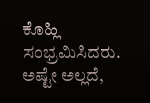ಕೊಹ್ಲಿ ಸಂಭ್ರಮಿಸಿದರು. ಅಷ್ಟೇ ಅಲ್ಲದೆ,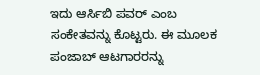ಇದು ಆರ್ಸಿಬಿ ಪವರ್ ಎಂಬ ಸಂಕೇತವನ್ನು ಕೊಟ್ಟರು. ಈ ಮೂಲಕ ಪಂಜಾಬ್ ಆಟಗಾರರನ್ನು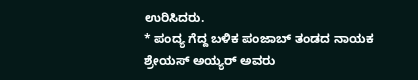ಉರಿಸಿದರು.
* ಪಂದ್ಯ ಗೆದ್ದ ಬಳಿಕ ಪಂಜಾಬ್ ತಂಡದ ನಾಯಕ ಶ್ರೇಯಸ್ ಅಯ್ಯರ್ ಅವರು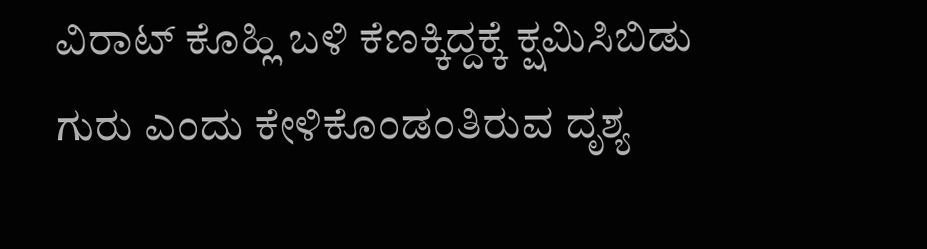ವಿರಾಟ್ ಕೊಹ್ಲಿ ಬಳಿ ಕೆಣಕ್ಕಿದ್ದಕ್ಕೆ ಕ್ಷಮಿಸಿಬಿಡು ಗುರು ಎಂದು ಕೇಳಿಕೊಂಡಂತಿರುವ ದೃಶ್ಯ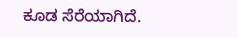ಕೂಡ ಸೆರೆಯಾಗಿದೆ.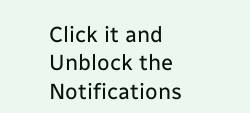Click it and Unblock the Notifications